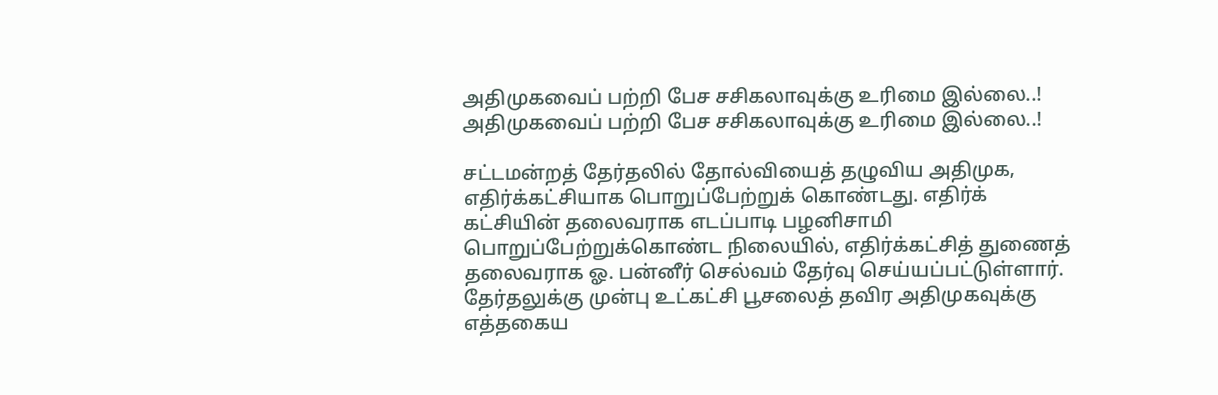அதிமுகவைப் பற்றி பேச சசிகலாவுக்கு உரிமை இல்லை..!
அதிமுகவைப் பற்றி பேச சசிகலாவுக்கு உரிமை இல்லை..!

சட்டமன்றத் தேர்தலில் தோல்வியைத் தழுவிய அதிமுக, எதிர்க்கட்சியாக பொறுப்பேற்றுக் கொண்டது. எதிர்க் கட்சியின் தலைவராக எடப்பாடி பழனிசாமி பொறுப்பேற்றுக்கொண்ட நிலையில், எதிர்க்கட்சித் துணைத் தலைவராக ஓ. பன்னீர் செல்வம் தேர்வு செய்யப்பட்டுள்ளார். தேர்தலுக்கு முன்பு உட்கட்சி பூசலைத் தவிர அதிமுகவுக்கு எத்தகைய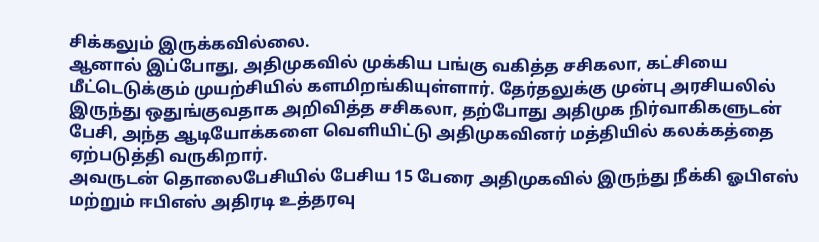சிக்கலும் இருக்கவில்லை.
ஆனால் இப்போது, அதிமுகவில் முக்கிய பங்கு வகித்த சசிகலா, கட்சியை மீட்டெடுக்கும் முயற்சியில் களமிறங்கியுள்ளார். தேர்தலுக்கு முன்பு அரசியலில் இருந்து ஒதுங்குவதாக அறிவித்த சசிகலா, தற்போது அதிமுக நிர்வாகிகளுடன் பேசி, அந்த ஆடியோக்களை வெளியிட்டு அதிமுகவினர் மத்தியில் கலக்கத்தை ஏற்படுத்தி வருகிறார்.
அவருடன் தொலைபேசியில் பேசிய 15 பேரை அதிமுகவில் இருந்து நீக்கி ஓபிஎஸ் மற்றும் ஈபிஎஸ் அதிரடி உத்தரவு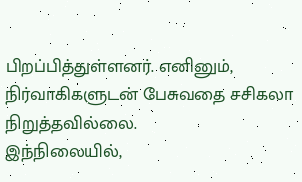பிறப்பித்துள்ளனர். எனினும், நிர்வாகிகளுடன் பேசுவதை சசிகலா நிறுத்தவில்லை.
இந்நிலையில்,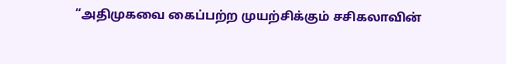“அதிமுகவை கைப்பற்ற முயற்சிக்கும் சசிகலாவின்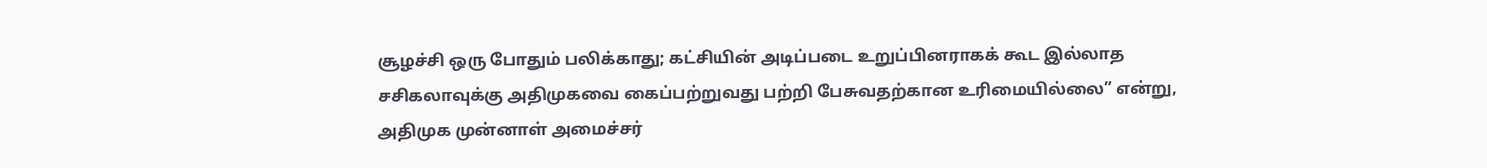சூழச்சி ஒரு போதும் பலிக்காது; கட்சியின் அடிப்படை உறுப்பினராகக் கூட இல்லாத சசிகலாவுக்கு அதிமுகவை கைப்பற்றுவது பற்றி பேசுவதற்கான உரிமையில்லை” என்று, அதிமுக முன்னாள் அமைச்சர்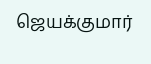ஜெயக்குமார்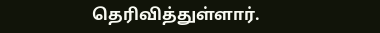தெரிவித்துள்ளார்.